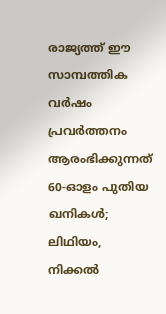രാജ്യത്ത് ഈ സാമ്പത്തിക വർഷം പ്രവർത്തനം ആരംഭിക്കുന്നത് 60-ഓളം പുതിയ ഖനികൾ; ലിഥിയം, നിക്കൽ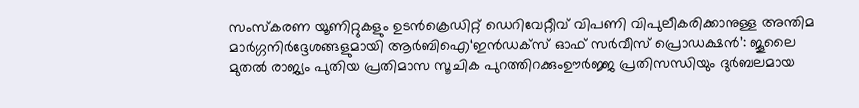സംസ്‌കരണ യൂണിറ്റുകളും ഉടൻക്രെഡിറ്റ് ഡെറിവേറ്റീവ് വിപണി വിപുലീകരിക്കാനുള്ള അന്തിമ മാർഗ്ഗനിർദ്ദേശങ്ങളുമായി ആർബിഐ‘ഇൻഡക്സ് ഓഫ് സർവീസ് പ്രൊഡക്ഷൻ’: ജൂലൈ മുതൽ രാജ്യം പുതിയ പ്രതിമാസ സൂചിക പുറത്തിറക്കുംഊർജ്ജ പ്രതിസന്ധിയും ദുർബലമായ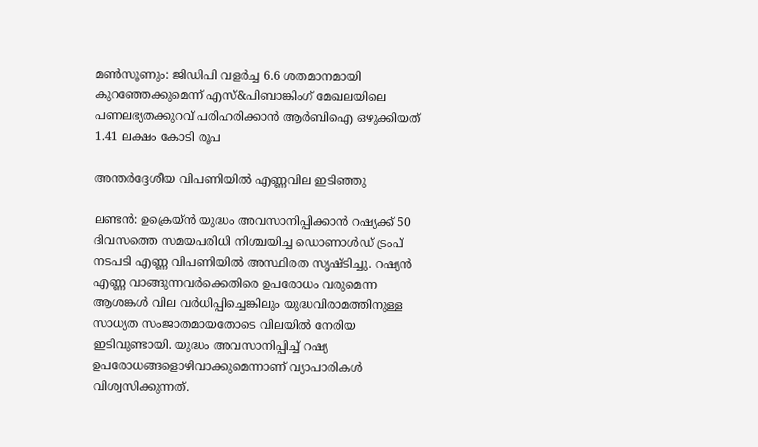മൺസൂണും: ജിഡിപി വളർച്ച 6.6 ശതമാനമായി കുറഞ്ഞേക്കുമെന്ന് എസ്&പിബാങ്കിംഗ് മേഖലയിലെ പണലഭ്യതക്കുറവ് പരിഹരിക്കാൻ ആർബിഐ ഒഴുക്കിയത് 1.41 ലക്ഷം കോടി രൂപ

അന്തര്‍ദ്ദേശീയ വിപണിയില്‍ എണ്ണവില ഇടിഞ്ഞു

ലണ്ടന്‍: ഉക്രെയ്ന്‍ യുദ്ധം അവസാനിപ്പിക്കാന്‍ റഷ്യക്ക് 50 ദിവസത്തെ സമയപരിധി നിശ്ചയിച്ച ഡൊണാള്‍ഡ് ട്രംപ് നടപടി എണ്ണ വിപണിയില്‍ അസ്ഥിരത സൃഷ്ടിച്ചു. റഷ്യന്‍ എണ്ണ വാങ്ങുന്നവര്‍ക്കെതിരെ ഉപരോധം വരുമെന്ന ആശങ്കള്‍ വില വര്‍ധിപ്പിച്ചെങ്കിലും യുദ്ധവിരാമത്തിനുള്ള സാധ്യത സംജാതമായതോടെ വിലയില്‍ നേരിയ ഇടിവുണ്ടായി. യുദ്ധം അവസാനിപ്പിച്ച് റഷ്യ ഉപരോധങ്ങളൊഴിവാക്കുമെന്നാണ് വ്യാപാരികള്‍ വിശ്വസിക്കുന്നത്.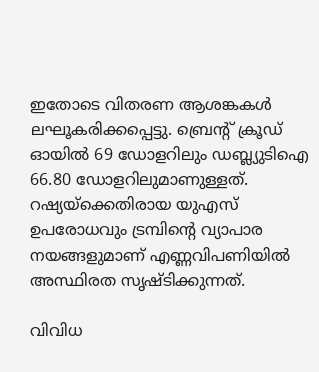ഇതോടെ വിതരണ ആശങ്കകള്‍ ലഘൂകരിക്കപ്പെട്ടു. ബ്രെന്റ് ക്രൂഡ് ഓയില്‍ 69 ഡോളറിലും ഡബ്ല്യുടിഐ 66.80 ഡോളറിലുമാണുള്ളത്. റഷ്യയ്‌ക്കെതിരായ യുഎസ് ഉപരോധവും ട്രമ്പിന്റെ വ്യാപാര നയങ്ങളുമാണ് എണ്ണവിപണിയില്‍ അസ്ഥിരത സൃഷ്ടിക്കുന്നത്.

വിവിധ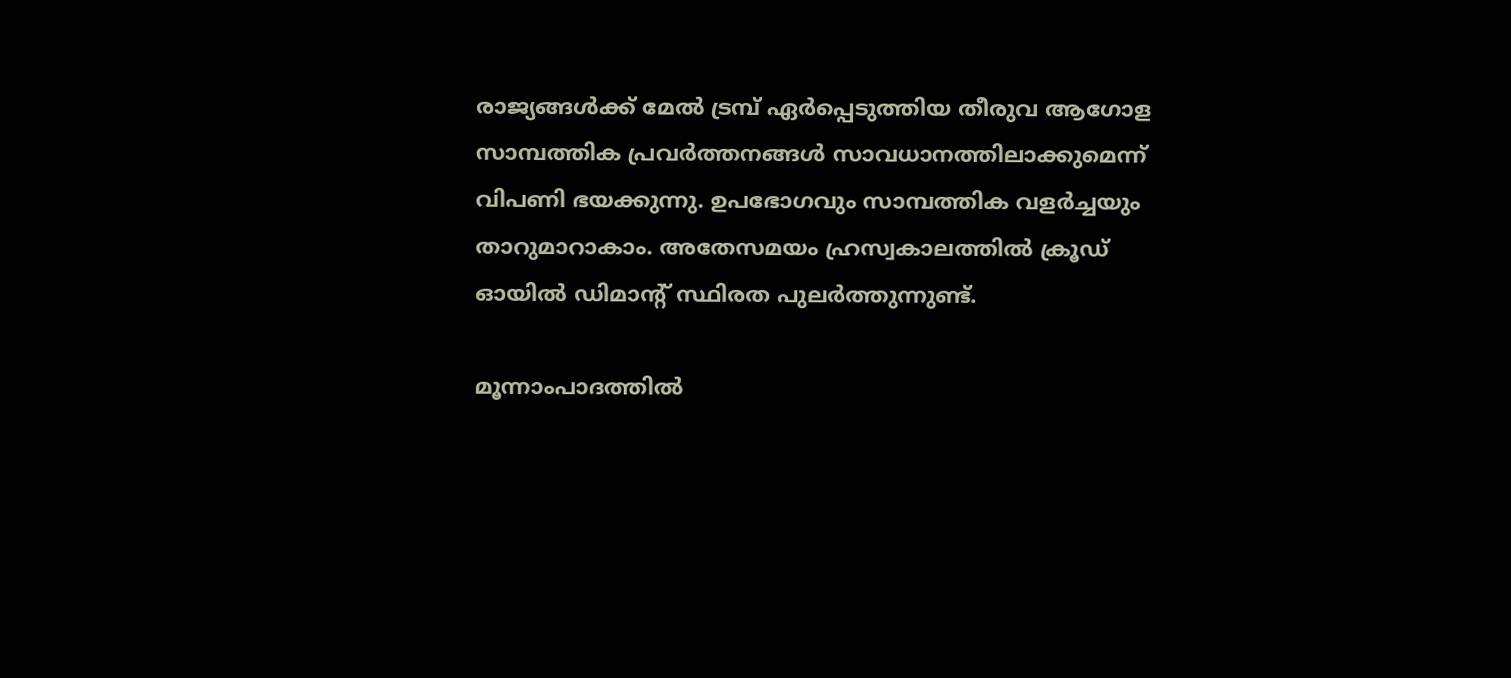രാജ്യങ്ങള്‍ക്ക് മേല്‍ ട്രമ്പ് ഏര്‍പ്പെടുത്തിയ തീരുവ ആഗോള സാമ്പത്തിക പ്രവര്‍ത്തനങ്ങള്‍ സാവധാനത്തിലാക്കുമെന്ന് വിപണി ഭയക്കുന്നു. ഉപഭോഗവും സാമ്പത്തിക വളര്‍ച്ചയും താറുമാറാകാം. അതേസമയം ഹ്രസ്വകാലത്തില്‍ ക്രൂഡ് ഓയില്‍ ഡിമാന്റ് സ്ഥിരത പുലര്‍ത്തുന്നുണ്ട്.

മൂന്നാംപാദത്തില്‍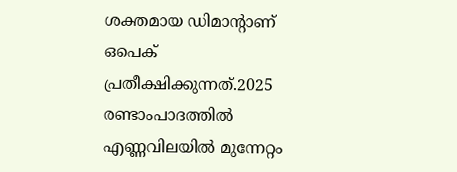ശക്തമായ ഡിമാന്റാണ് ഒപെക് പ്രതീക്ഷിക്കുന്നത്.2025 രണ്ടാംപാദത്തില്‍ എണ്ണവിലയില്‍ മുന്നേറ്റം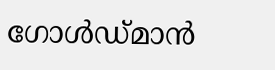ഗോള്‍ഡ്മാന്‍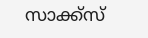സാക്ക്‌സ്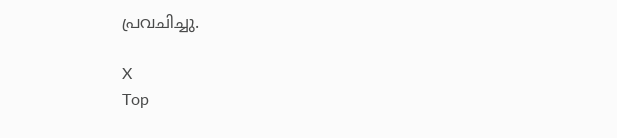പ്രവചിച്ചു.

X
Top